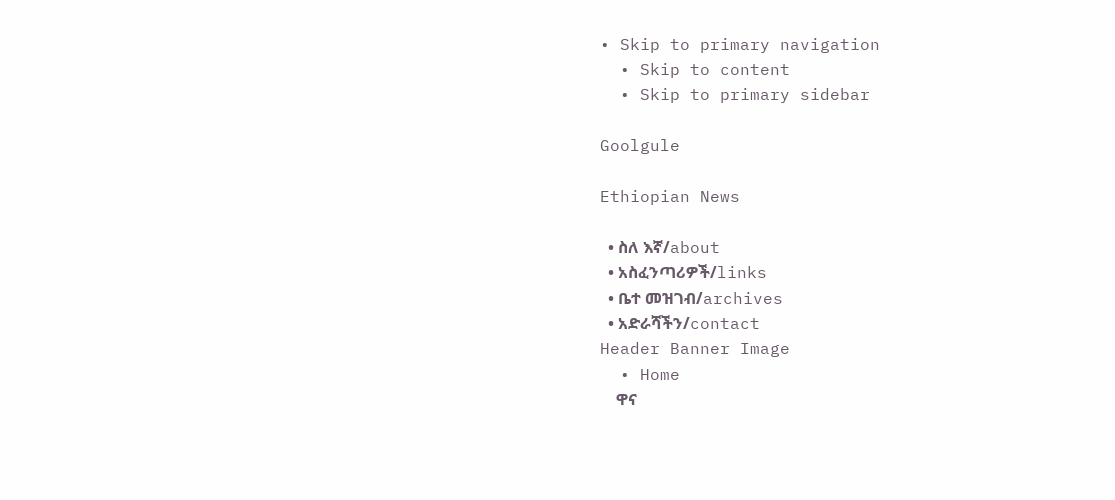• Skip to primary navigation
  • Skip to content
  • Skip to primary sidebar

Goolgule

Ethiopian News

  • ስለ እኛ/about
  • አስፈንጣሪዎች/links
  • ቤተ መዝገብ/archives
  • አድራሻችን/contact
Header Banner Image
  • Home
    ዋና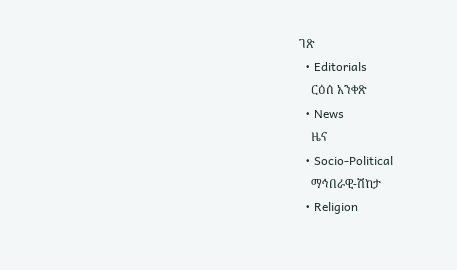ገጽ
  • Editorials
    ርዕሰ አንቀጽ
  • News
    ዜና
  • Socio-Political
    ማኅበራዊ-ሽከታ
  • Religion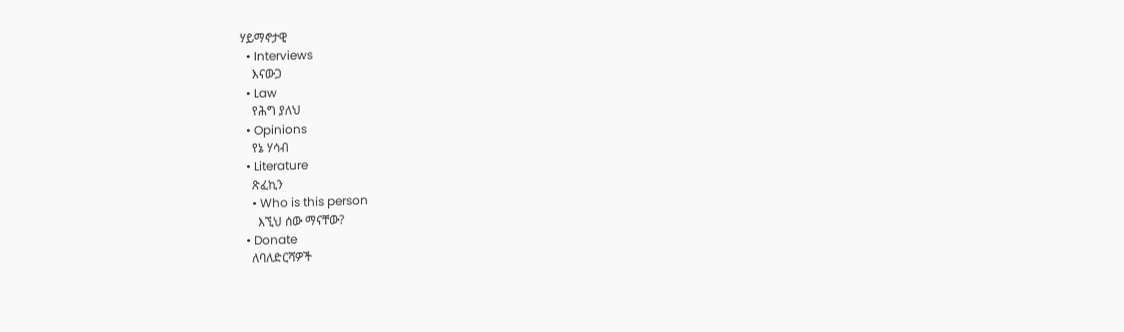ሃይማኖታዊ
  • Interviews
    እናውጋ
  • Law
    የሕግ ያለህ
  • Opinions
    የኔ ሃሳብ
  • Literature
    ጽፈኪን
    • Who is this person
      እኚህ ሰው ማናቸው?
  • Donate
    ለባለድርሻዎች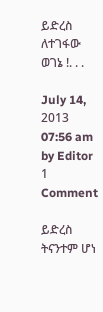ይድረስ ለተገፋው ወገኔ !. . .

July 14, 2013 07:56 am by Editor 1 Comment

ይድረስ ትናንተም ሆነ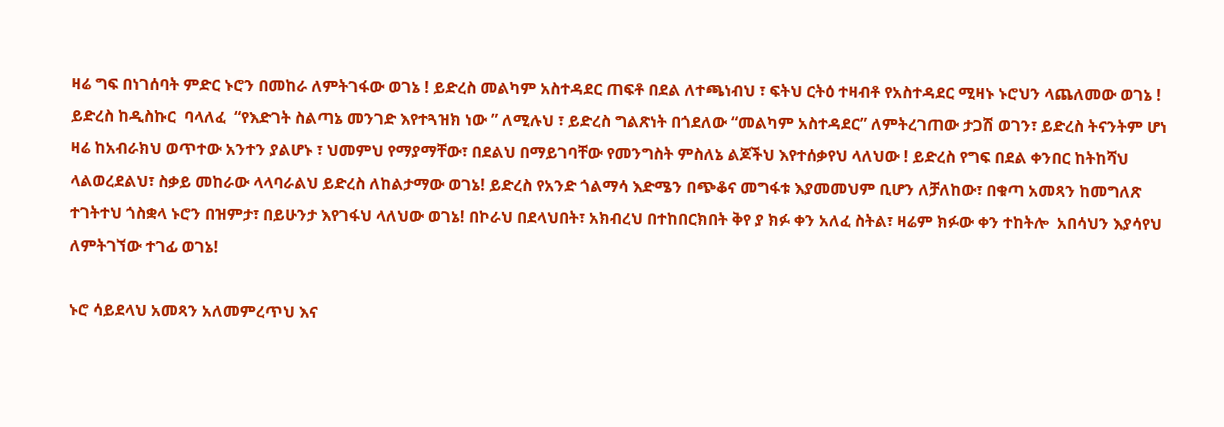ዛሬ ግፍ በነገሰባት ምድር ኑሮን በመከራ ለምትገፋው ወገኔ ! ይድረስ መልካም አስተዳደር ጠፍቶ በደል ለተጫነብህ ፣ ፍትህ ርትዕ ተዛብቶ የአስተዳደር ሚዛኑ ኑሮህን ላጨለመው ወገኔ ! ይድረስ ከዲስኩር  ባላለፈ  “የእድገት ስልጣኔ መንገድ እየተጓዝክ ነው ” ለሚሉህ ፣ ይድረስ ግልጽነት በጎደለው “መልካም አስተዳደር” ለምትረገጠው ታጋሽ ወገን፣ ይድረስ ትናንትም ሆነ ዛሬ ከአብራክህ ወጥተው አንተን ያልሆኑ ፣ ህመምህ የማያማቸው፣ በደልህ በማይገባቸው የመንግስት ምስለኔ ልጆችህ እየተሰቃየህ ላለህው ! ይድረስ የግፍ በደል ቀንበር ከትከሻህ ላልወረደልህ፣ ስቃይ መከራው ላላባራልህ ይድረስ ለከልታማው ወገኔ! ይድረስ የአንድ ጎልማሳ እድሜን በጭቆና መግፋቱ እያመመህም ቢሆን ለቻለከው፣ በቁጣ አመጻን ከመግለጽ ተገትተህ ጎስቋላ ኑሮን በዝምታ፣ በይሁንታ እየገፋህ ላለህው ወገኔ! በኮራህ በደላህበት፣ አክብረህ በተከበርክበት ቅየ ያ ክፉ ቀን አለፈ ስትል፣ ዛሬም ክፉው ቀን ተከትሎ  አበሳህን እያሳየህ ለምትገኘው ተገፊ ወገኔ!

ኑሮ ሳይደላህ አመጻን አለመምረጥህ እና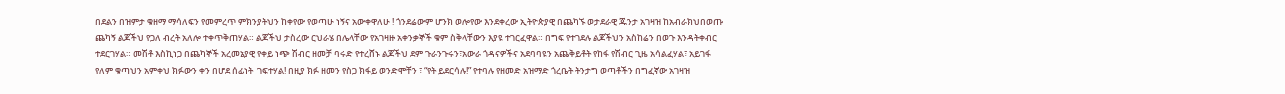በደልን በዝምታ ቁዘማ ማሳለፍን የመምረጥ ምክንያትህን ከቀየው የወጣሁ ነኝና አውቀዋለሁ ! ጎንደሬውም ሆንክ ወሎየው እንደቀረው ኢትዮጵያዊ በጨካኙ ወታደራዊ ጁንታ አገዛዝ ከአብራክህበወጡ ጨካኝ ልጆችህ የጋለ ብረት አለሎ ተቀጥቅጠሃል። ልጆችህ ታስረው ርህራሄ በሌላቸው የአገዛዙ አቀንቃኞች ቁም ስቅላቸውን እያዩ ተገርፈዋል። በግፍ የተገደሉ ልጆችህን አስከሬን በወጉ እንዳትቀብር ተደርገሃል። መሽቶ እስኪነጋ በጨካኞች አረመኔያዊ የቀይ ነጭ ሽብር ዘመቻ ባሩድ የተረሸኑ ልጆችህ ደም ጉራንጉሩን፣አውራ ጎዳናዎችና አደባባዩን አጨቅይቶት የከፋ የሽብር ጊዜ አሳልፈሃል፣ አይገፋ የለም ቁጣህን አምቀህ ክፉውን ቀን በሆደ ሰፊነት  ገፍተሃል! በዚያ ክፉ ዘመን የስጋ ክፋይ ወንድሞቸን ፣ “የት ይደርሳሉ!” የተባሉ የዘመድ አዝማድ ጎረቤት ትንታግ ወጣቶችን በግፈኛው አገዛዝ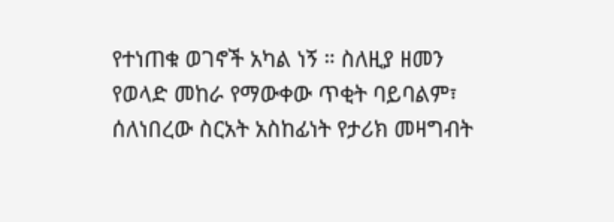የተነጠቁ ወገኖች አካል ነኝ ። ስለዚያ ዘመን የወላድ መከራ የማውቀው ጥቂት ባይባልም፣ ሰለነበረው ስርአት አስከፊነት የታሪክ መዛግብት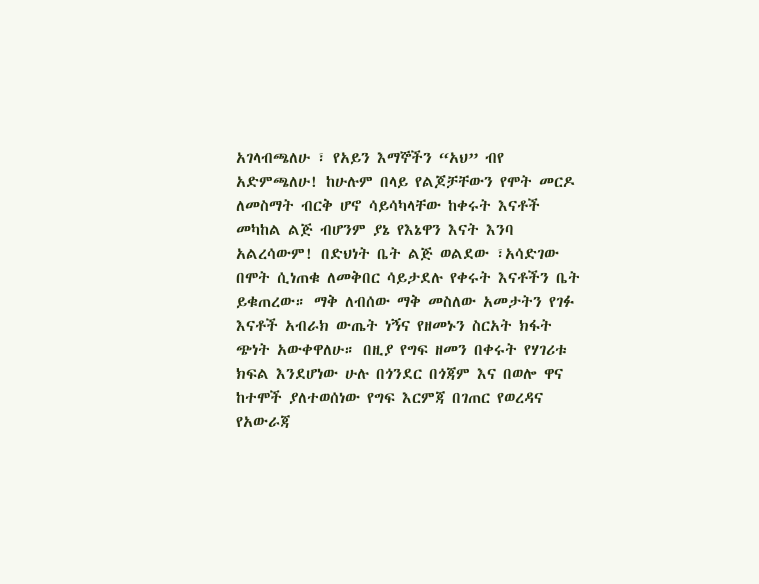አገላብጫለሁ ፣ የአይን እማኞችን “አህ” ብየ አድምጫለሁ! ከሁሉም በላይ የልጆቻቸውን የሞት መርዶ ለመስማት ብርቅ ሆኖ ሳይሳካላቸው ከቀሩት እናቶች መካከል ልጅ ብሆንም ያኔ የእኔዋን እናት እንባ አልረሳውም! በድህነት ቤት ልጅ ወልደው ፣አሳድገው በሞት ሲነጠቁ ለመቅበር ሳይታደሉ የቀሩት እናቶችን ቤት ይቁጠረው። ማቅ ለብሰው ማቅ መስለው አመታትን የገፉ እናቶች አብራክ ውጤት ነኝና የዘመኑን ስርአት ክፋት ጭነት አውቀዋለሁ። በዚያ የግፍ ዘመን በቀሩት የሃገሪቱ ክፍል እንደሆነው ሁሉ በጎንደር በጎጃም እና በወሎ ዋና ከተሞች ያለተወሰነው የግፍ እርምጃ በገጠር የወረዳና የአውራጃ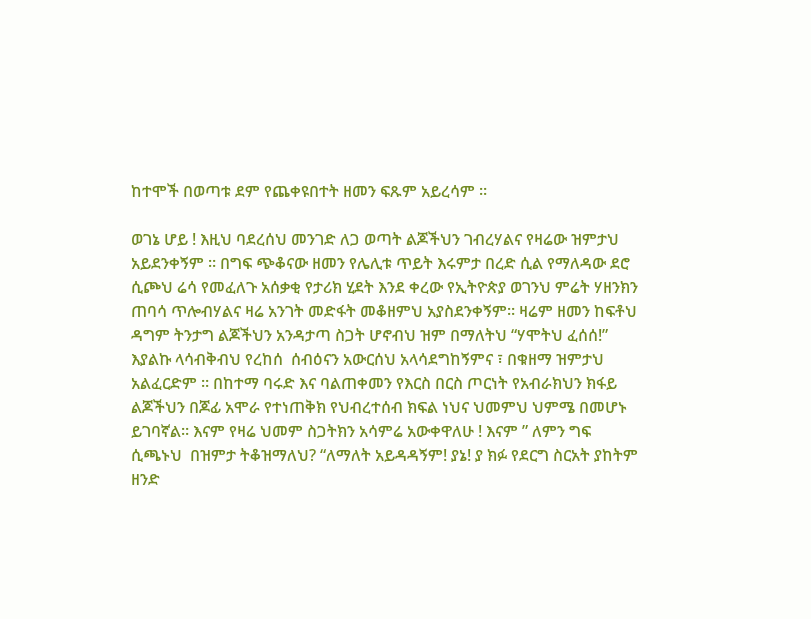ከተሞች በወጣቱ ደም የጨቀዩበተት ዘመን ፍጹም አይረሳም ።

ወገኔ ሆይ ! እዚህ ባደረሰህ መንገድ ለጋ ወጣት ልጆችህን ገብረሃልና የዛሬው ዝምታህ አይደንቀኝም ። በግፍ ጭቆናው ዘመን የሌሊቱ ጥይት እሩምታ በረድ ሲል የማለዳው ደሮ ሲጮህ ሬሳ የመፈለጉ አሰቃቂ የታሪክ ሂደት እንደ ቀረው የኢትዮጵያ ወገንህ ምሬት ሃዘንክን ጠባሳ ጥሎብሃልና ዛሬ አንገት መድፋት መቆዘምህ አያስደንቀኝም። ዛሬም ዘመን ከፍቶህ ዳግም ትንታግ ልጆችህን አንዳታጣ ስጋት ሆኖብህ ዝም በማለትህ “ሃሞትህ ፈሰሰ!” እያልኩ ላሳብቅብህ የረከሰ  ሰብዕናን አውርሰህ አላሳደግከኝምና ፣ በቁዘማ ዝምታህ አልፈርድም ። በከተማ ባሩድ እና ባልጠቀመን የእርስ በርስ ጦርነት የአብራክህን ክፋይ ልጆችህን በጆፊ አሞራ የተነጠቅክ የህብረተሰብ ክፍል ነህና ህመምህ ህምሜ በመሆኑ ይገባኛል። እናም የዛሬ ህመም ስጋትክን አሳምሬ አውቀዋለሁ ! እናም ” ለምን ግፍ ሲጫኑህ  በዝምታ ትቆዝማለህ? “ለማለት አይዳዳኝም! ያኔ! ያ ክፉ የደርግ ስርአት ያከትም ዘንድ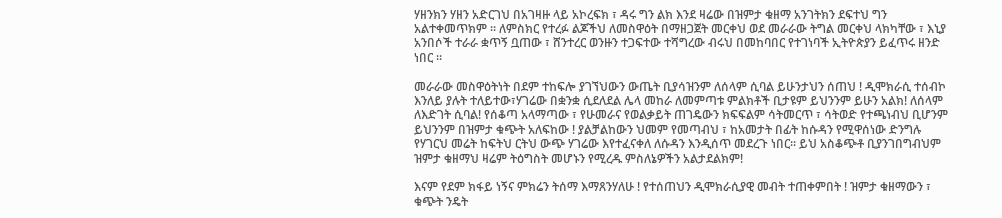ሃዘንክን ሃዘን አድርገህ በአገዛዙ ላይ አኮረፍክ ፣ ዳሩ ግን ልክ እንደ ዛሬው በዝምታ ቁዘማ አንገትክን ደፍተህ ግን አልተቀመጥክም ። ለምስክር የተረፉ ልጆችህ ለመስዋዕት በማዘጋጀት መርቀህ ወደ መራራው ትግል መርቀህ ላክካቸው ፣ እኒያ አንበሶች ተራራ ቋጥኝ ቧጠው ፣ ሸንተረር ወንዙን ተጋፍተው ተሻግረው ብሩህ በመከባበር የተገነባች ኢትዮጵያን ይፈጥሩ ዘንድ ነበር ።

መራራው መስዋዕትነት በደም ተከፍሎ ያገኘህውን ውጤት ቢያሳዝንም ለሰላም ሲባል ይሁንታህን ሰጠህ ! ዲሞክራሲ ተሰብኮ እንለይ ያሉት ተለይተው፣ሃገሬው በቋንቋ ሲደለደል ሌላ መከራ ለመምጣቱ ምልክቶች ቢታዩም ይህንንም ይሁን አልክ! ለሰላም ለእድገት ሲባል! የሰቆጣ አላማጣው ፣ የሁመራና የወልቃይት ጠገዴውን ክፍፍልም ሳትመርጥ ፣ ሳትወድ የተጫነብህ ቢሆንም ይህንንም በዝምታ ቁጭት አለፍከው ! ያልቻልከውን ህመም የመጣብህ ፣ ከአመታት በፊት ከሱዳን የሚዋሰነው ድንግሉ የሃገርህ መሬት ከፍትህ ርትህ ውጭ ሃገሬው እየተፈናቀለ ለሱዳን እንዲሰጥ መደረጉ ነበር። ይህ አስቆጭቶ ቢያንገበግብህም ዝምታ ቁዘማህ ዛሬም ትዕግስት መሆኑን የሚረዱ ምስለኔዎችን አልታደልክም!

እናም የደም ክፋይ ነኝና ምክሬን ትሰማ እማጸንሃለሁ ! የተሰጠህን ዲሞክራሲያዊ መብት ተጠቀምበት ! ዝምታ ቁዘማውን ፣ ቁጭት ንዴት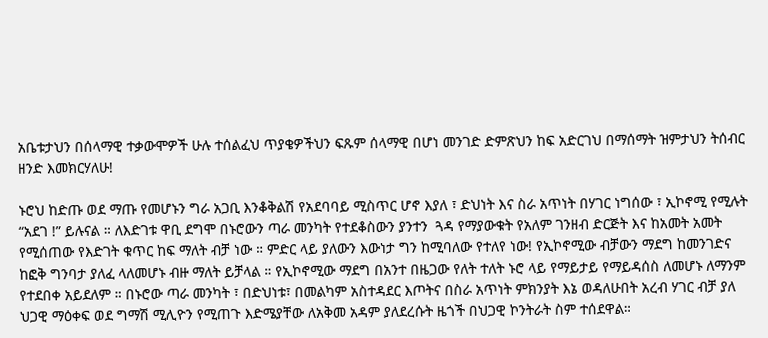አቤቱታህን በሰላማዊ ተቃውሞዎች ሁሉ ተሰልፈህ ጥያቄዎችህን ፍጹም ሰላማዊ በሆነ መንገድ ድምጽህን ከፍ አድርገህ በማሰማት ዝምታህን ትሰብር ዘንድ እመክርሃለሁ!

ኑሮህ ከድጡ ወደ ማጡ የመሆኑን ግራ አጋቢ እንቆቅልሽ የአደባባይ ሚስጥር ሆኖ እያለ ፣ ድህነት እና ስራ አጥነት በሃገር ነግሰው ፣ ኢኮኖሚ የሚሉት “አደገ !” ይሉናል ። ለእድገቱ ዋቢ ደግሞ በኑሮውን ጣራ መንካት የተደቆስውን ያንተን  ጓዳ የማያውቁት የአለም ገንዘብ ድርጅት እና ከአመት አመት የሚሰጠው የእድገት ቁጥር ከፍ ማለት ብቻ ነው ። ምድር ላይ ያለውን እውነታ ግን ከሚባለው የተለየ ነው! የኢኮኖሚው ብቻውን ማደግ ከመንገድና ከፎቅ ግንባታ ያለፈ ላለመሆኑ ብዙ ማለት ይቻላል ። የኢኮኖሚው ማደግ በአንተ በዜጋው የለት ተለት ኑሮ ላይ የማይታይ የማይዳሰስ ለመሆኑ ለማንም የተደበቀ አይደለም ። በኑሮው ጣራ መንካት ፣ በድህነቱ፣ በመልካም አስተዳደር እጦትና በስራ አጥነት ምክንያት እኔ ወዳለሁበት አረብ ሃገር ብቻ ያለ ህጋዊ ማዕቀፍ ወደ ግማሽ ሚሊዮን የሚጠጉ እድሜያቸው ለአቅመ አዳም ያለደረሱት ዜጎች በህጋዊ ኮንትራት ስም ተሰደዋል።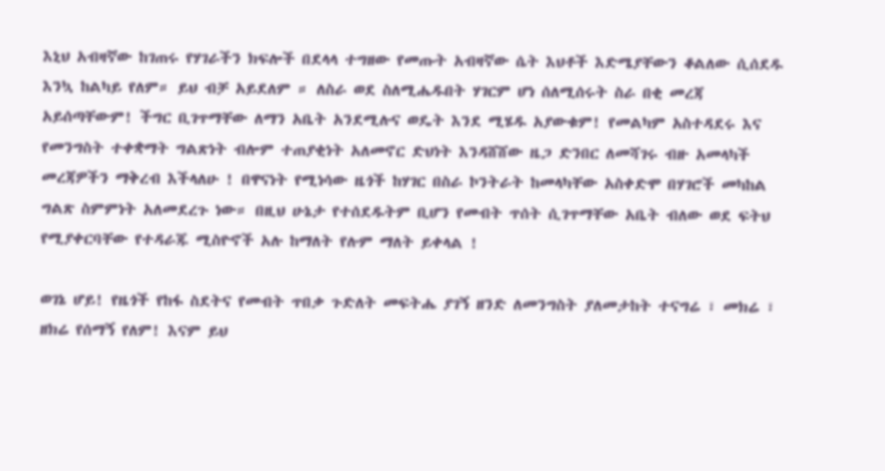እኒህ አብዛኛው ከገጠሩ የሃገራችን ክፍሎች በደላላ ተግዘው የመጡት አብዛኛው ሴት እህቶች እድሜያቸውን ቆልለው ሲሰደዱ እንኳ ከልካይ የለም። ይህ ብቻ አይደለም ። ለስራ ወደ ስለሚሔዱበት ሃገርም ሆነ ሰለሚሰሩት ስራ በቂ መረጃ አይሰጣቸውም! ችግር ቢገጥማቸው ለማን አቤት አንደሚሉና ወዴት እንደ ሚሄዱ አያውቁም! የመልካም አስተዳደሩ እና የመንግስት ተቀቋማት ግልጽነት ብሎም ተጠያቂነት አለመኖር ድህነት እንዳሸሸው ዜጋ ድንበር ለመሻገሩ ብዙ አመላካች መረጃዎችን ማቅረብ እችላለሁ ! በዋናነት የሚነሳው ዜጎች ከሃገር በስራ ኮንትራት ከመላካቸው አስቀድሞ በሃገሮች መካከል ግልጽ ስምምነት አለመደረጉ ነው። በዚህ ሁኔታ የተሰደዱትም ቢሆን የመብት ጥሰት ሲገጥማቸው አቤት ብለው ወደ ፍትህ የሚያቀርባቸው የተዳራጁ ሚስዮኖች አሉ ከማለት የሉም ማለት ይቀላል !

ወገኔ ሆይ! የዜጎች የከፋ ስደትና የመብት ጥበቃ ጉድለት መፍትሔ ያገኝ ዘንድ ለመንግስት ያለመታከት ተናግሬ ፣ መክሬ ፣ ዘክሬ የሰማኝ የለም! እናም ይህ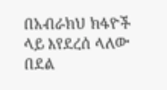በአብራክህ ክፋዮች ላይ እየደረሰ ላለው በደል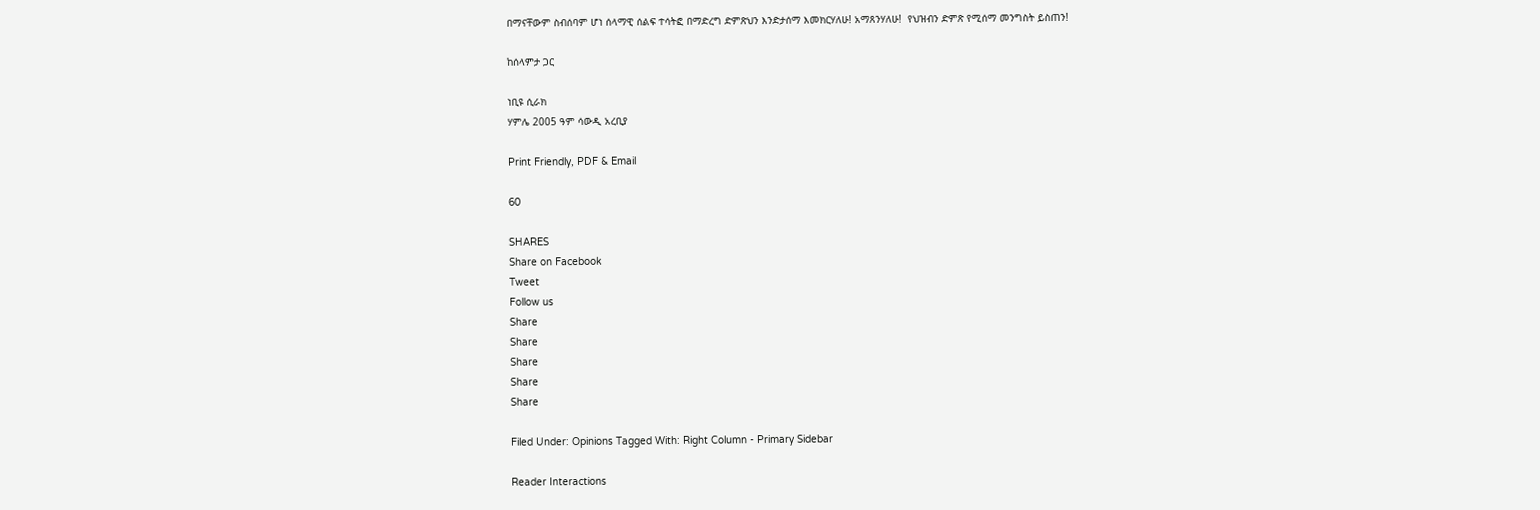በማናቸውም ስብሰባም ሆነ ሰላማዊ ሰልፍ ተሳትፎ በማድረግ ድምጽህን እንድታሰማ እመክርሃለሁ! አማጸንሃለሁ!  የህዝብን ድምጽ የሚሰማ መንግስት ይስጠን!

ከሰላምታ ጋር

ነቢዩ ሲራክ
ሃምሌ 2005 ዓም ሳውዲ አረቢያ

Print Friendly, PDF & Email

60

SHARES
Share on Facebook
Tweet
Follow us
Share
Share
Share
Share
Share

Filed Under: Opinions Tagged With: Right Column - Primary Sidebar

Reader Interactions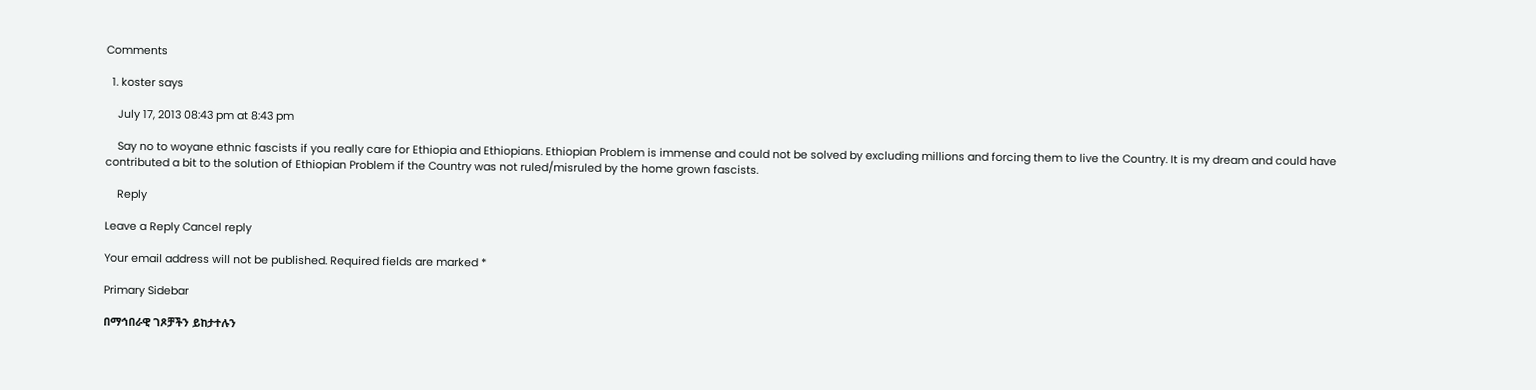Comments

  1. koster says

    July 17, 2013 08:43 pm at 8:43 pm

    Say no to woyane ethnic fascists if you really care for Ethiopia and Ethiopians. Ethiopian Problem is immense and could not be solved by excluding millions and forcing them to live the Country. It is my dream and could have contributed a bit to the solution of Ethiopian Problem if the Country was not ruled/misruled by the home grown fascists.

    Reply

Leave a Reply Cancel reply

Your email address will not be published. Required fields are marked *

Primary Sidebar

በማኅበራዊ ገጾቻችን ይከታተሉን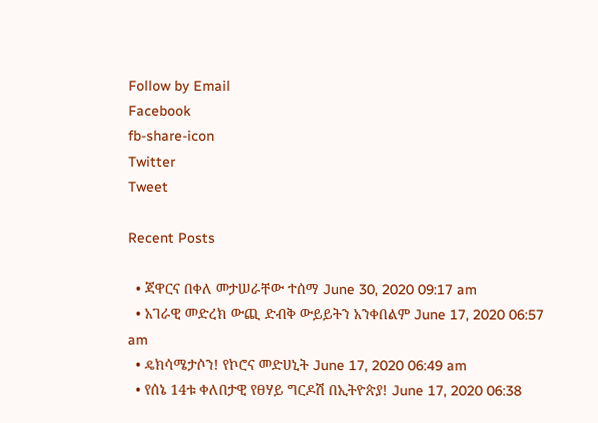Follow by Email
Facebook
fb-share-icon
Twitter
Tweet

Recent Posts

  • ጃዋርና በቀለ መታሠራቸው ተሰማ June 30, 2020 09:17 am
  • አገራዊ መድረክ ውጪ ድብቅ ውይይትን አንቀበልም June 17, 2020 06:57 am
  • ዴክሳሜታሶን! የኮሮና መድሀኒት June 17, 2020 06:49 am
  • የሰኔ 14ቱ ቀለበታዊ የፀሃይ ግርዶሽ በኢትዮጵያ! June 17, 2020 06:38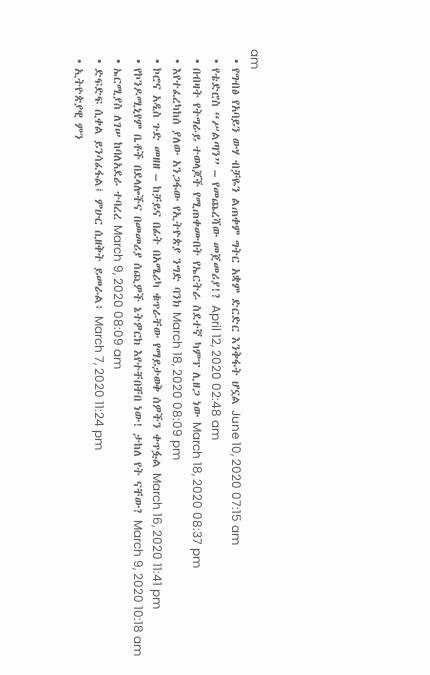am
  • የግብፅ የአባይን ውሃ ብቻዬን ልጠቀም ግትር አቋም ድርድር እንቅፋት ሆኗል June 10, 2020 07:15 am
  • የቴድሮስ “ሥልጣን” – የመጨረሻው መጀመሪያ!? April 12, 2020 02:48 am
  • በብዛት የትግራይ ተወላጆች የሚጠቀሙበት የኤርትራ ስደተኛ ካምፕ ሊዘጋ ነው March 18, 2020 08:37 pm
  • እየተፈረካከሰ ያለው አንጋፋው የኢትዮጵያ ንግድ ባንክ March 18, 2020 08:09 pm
  • ኮሮና አዲስ ጉድ መዘዘ – ከቻይና በፊት በአሜሪካ ቁጥራቸው የማይታወቅ ሰዎችን ቀጥፏል March 16, 2020 11:41 pm
  • የኮንዶሚኒየም ቤቶች በደላሎችና በመመሪያ ሰጪዎች ኔትዎርክ እየተቸበቸበ ነው! ታከለ የት ናቸው? March 9, 2020 10:18 am
  • ኤርሚያስ ለገሠ ከባለአደራ ተባረረ March 9, 2020 08:09 am
  • ድፍድፍ ሲቀል ይንሳፈፋል፤ ምሁር ሲዘቅት ይመራል፥ March 7, 2020 11:24 pm
  • ኢትዮጵያዊ ምን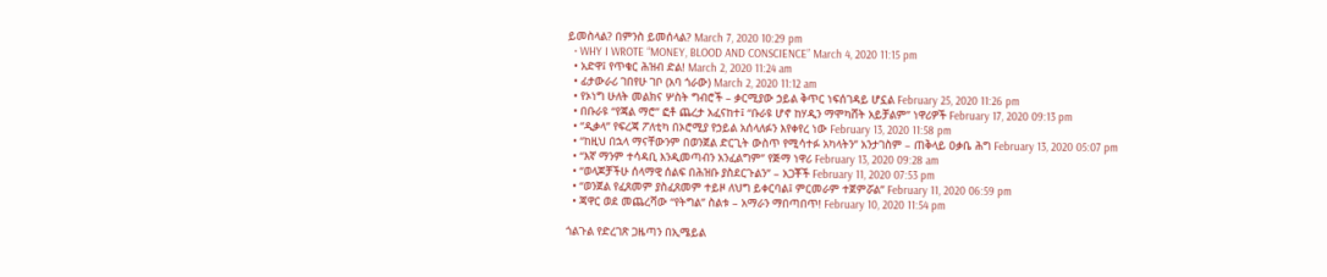ይመስላል? በምንስ ይመሰላል? March 7, 2020 10:29 pm
  • WHY I WROTE “MONEY, BLOOD AND CONSCIENCE” March 4, 2020 11:15 pm
  • አድዋ፤ የጥቁር ሕዝብ ድል! March 2, 2020 11:24 am
  • ፊታውራሪ ገበየሁ ገቦ (አባ ጎራው) March 2, 2020 11:12 am
  • የኦነግ ሁለት መልክና ሦስት ግብሮች – ቃርሚያው ኃይል ቅጥር ነፍሰገዳይ ሆኗል February 25, 2020 11:26 pm
  • በቡራዩ “የጃል ማሮ” ፎቶ ጨረታ አፈናከተ፤ “ቡራዩ ሆኖ ከሃዲን ማሞካሸት አይቻልም” ነዋሪዎች February 17, 2020 09:13 pm
  • “ዲቃላ” የፍረጃ ፖለቲካ በኦሮሚያ የኃይል አሰላለፉን እየቀየረ ነው February 13, 2020 11:58 pm
  • “ከዚህ በኋላ ማናቸውንም በወንጀል ድርጊት ውስጥ የሚሳተፉ አካላትን” አንታገስም – ጠቅላይ ዐቃቤ ሕግ February 13, 2020 05:07 pm
  • “እኛ ማንም ተሳዳቢ እንዲመጣብን አንፈልግም” የጅማ ነዋሪ February 13, 2020 09:28 am
  • “ወላጆቻችሁ ሰላማዊ ሰልፍ በሕዝቡ ያስደርጉልን” – አጋቾች February 11, 2020 07:53 pm
  • “ወንጀል የፈጸመም ያስፈጸመም ተይዞ ለህግ ይቀርባል፤ ምርመራም ተጀምሯል” February 11, 2020 06:59 pm
  • ጃዋር ወደ መጨረሻው “የትግል” ስልቱ – አማራን ማበጣበጥ! February 10, 2020 11:54 pm

ጎልጉል የድረገጽ ጋዜጣን በኢሜይል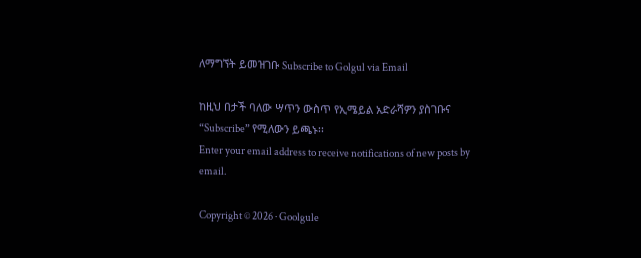ለማግኘት ይመዝገቡ Subscribe to Golgul via Email

ከዚህ በታች ባለው ሣጥን ውስጥ የኢሜይል አድራሻዎን ያስገቡና “Subscribe” የሚለውን ይጫኑ፡፡
Enter your email address to receive notifications of new posts by email.

Copyright © 2026 · Goolgule